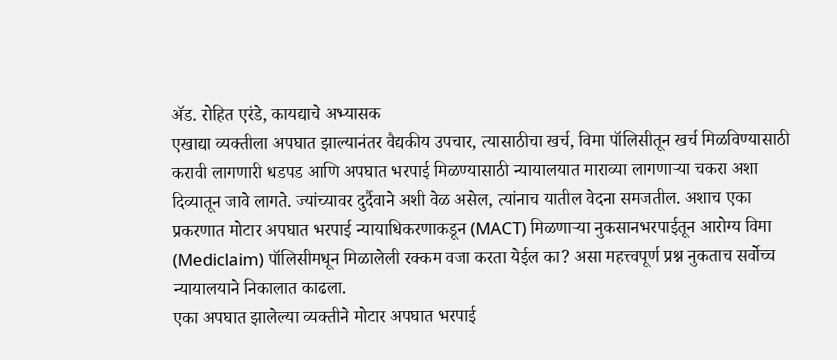ॲड. रोहित एरंडे, कायद्याचे अभ्यासक
एखाद्या व्यक्तीला अपघात झाल्यानंतर वैद्यकीय उपचार, त्यासाठीचा खर्च, विमा पॉलिसीतून खर्च मिळविण्यासाठी करावी लागणारी धडपड आणि अपघात भरपाई मिळण्यासाठी न्यायालयात माराव्या लागणाऱ्या चकरा अशा दिव्यातून जावे लागते. ज्यांच्यावर दुर्दैवाने अशी वेळ असेल, त्यांनाच यातील वेदना समजतील. अशाच एका प्रकरणात मोटार अपघात भरपाई न्यायाधिकरणाकडून (MACT) मिळणाऱ्या नुकसानभरपाईतून आरोग्य विमा (Mediclaim) पॉलिसीमधून मिळालेली रक्कम वजा करता येईल का? असा महत्त्वपूर्ण प्रश्न नुकताच सर्वोच्च न्यायालयाने निकालात काढला.
एका अपघात झालेल्या व्यक्तीने मोटार अपघात भरपाई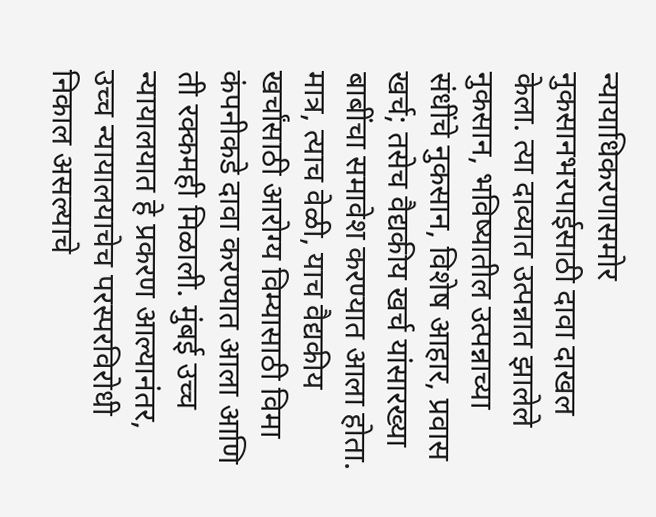न्यायाधिकरणासमोर नुकसानभरपाईसाठी दावा दाखल केला. त्या दाव्यात उत्पन्नात झालेले नुकसान, भविष्यातील उत्पन्नाच्या संधींचे नुकसान, विशेष आहार, प्रवास खर्च; तसेच वैद्यकीय खर्च यांसारख्या बाबींचा समावेश करण्यात आला होता. मात्र, त्याच वेळी, याच वैद्यकीय खर्चांसाठी आरोग्य विम्यासाठी विमा कंपनीकडे दावा करण्यात आला आणि ती रक्कमही मिळाली. मुंबई उच्च न्यायालयात हे प्रकरण आल्यानंतर, उच्च न्यायालयाचेच परस्परविरोधी निकाल असल्याचे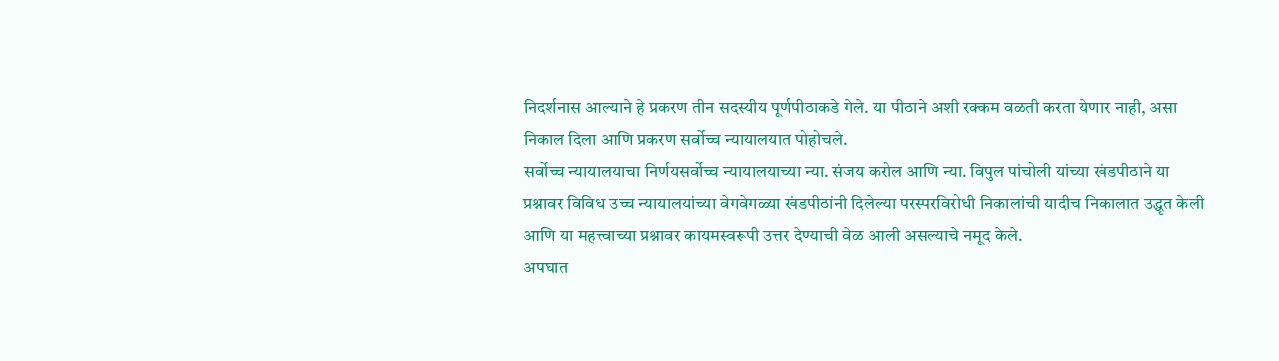निदर्शनास आल्याने हे प्रकरण तीन सदस्यीय पूर्णपीठाकडे गेले. या पीठाने अशी रक्कम वळती करता येणार नाही, असा निकाल दिला आणि प्रकरण सर्वोच्च न्यायालयात पोहोचले.
सर्वोच्च न्यायालयाचा निर्णयसर्वोच्च न्यायालयाच्या न्या. संजय करोल आणि न्या. विपुल पांचोली यांच्या खंडपीठाने या प्रश्नावर विविध उच्च न्यायालयांच्या वेगवेगळ्या खंडपीठांनी दिलेल्या परस्परविरोधी निकालांची यादीच निकालात उद्धृत केली आणि या महत्त्वाच्या प्रश्नावर कायमस्वरूपी उत्तर देण्याची वेळ आली असल्याचे नमूद केले.
अपघात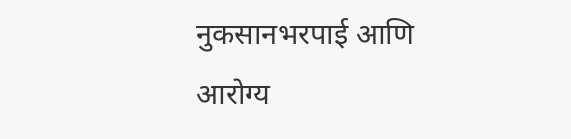नुकसानभरपाई आणि आरोग्य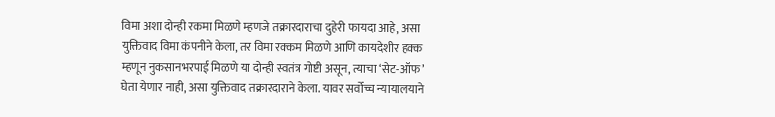विमा अशा दोन्ही रकमा मिळणे म्हणजे तक्रारदाराचा दुहेरी फायदा आहे, असा युक्तिवाद विमा कंपनीने केला, तर विमा रक्कम मिळणे आणि कायदेशीर हक्क म्हणून नुकसानभरपाई मिळणे या दोन्ही स्वतंत्र गोष्टी असून, त्याचा ‘सेट-ऑफ’ घेता येणार नाही, असा युक्तिवाद तक्रारदाराने केला. यावर सर्वोच्च न्यायालयाने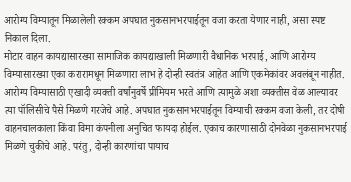आरोग्य विम्यातून मिळालेली रक्कम अपघात नुकसानभरपाईतून वजा करता येणार नाही, असा स्पष्ट निकाल दिला.
मोटार वाहन कायद्यासारख्या सामाजिक कायद्याखाली मिळणारी वैधानिक भरपाई, आणि आरोग्य विम्यासारख्या एका करारामधून मिळणारा लाभ हे दोन्ही स्वतंत्र आहेत आणि एकमेकांवर अवलंबून नाहीत. आरोग्य विम्यासाठी एखादी व्यक्ती वर्षांनुवर्षे प्रीमियम भरते आणि त्यामुळे अशा व्यक्तीस वेळ आल्यावर त्या पॉलिसीचे पैसे मिळणे गरजेचे आहे. अपघात नुकसानभरपाईतून विम्याची रक्कम वजा केली, तर दोषी वाहनचालकाला किंवा विमा कंपनीला अनुचित फायदा होईल. एकाच कारणासाठी दोनवेळा नुकसानभरपाई मिळणे चुकीचे आहे. परंतु, दोन्ही कारणांचा पायाच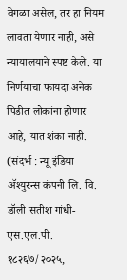वेगळा असेल, तर हा नियम लावता येणार नाही, असे न्यायालयाने स्पष्ट केले. या निर्णयाचा फायदा अनेक पिडीत लोकांना होणार आहे, यात शंका नाही.
(संदर्भ : न्यू इंडिया ॲश्युरन्स कंपनी लि. वि. डॉली सतीश गांधी-एस.एल.पी. १८२६७/२०२५,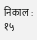निकाल : १५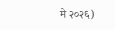मे २०२६)